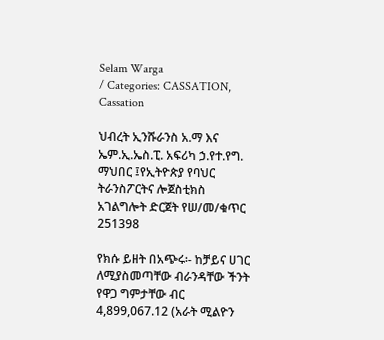Selam Warga
/ Categories: CASSATION, Cassation

ህብረት ኢንሹራንስ አ.ማ እና ኤም.ኢ.ኤስ.ፒ. አፍሪካ ኃ.የተ.የግ. ማህበር ፤የኢትዮጵያ የባህር ትራንስፖርትና ሎጀስቲክስ አገልግሎት ድርጀት የሠ/መ/ቁጥር 251398

የክሱ ይዘት በአጭሩ፡- ከቻይና ሀገር ለሚያስመጣቸው ብራንዳቸው ችንት የዋጋ ግምታቸው ብር 4,899,067.12 (አራት ሚልዮን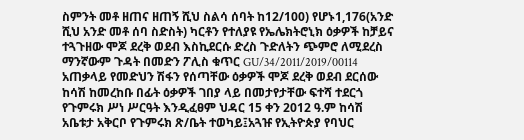ስምንት መቶ ዘጠና ዘጠኝ ሺህ ስልሳ ሰባት ከ12/100) የሆኑ1,176(አንድ ሺህ አንድ መቶ ሰባ ስድስት) ካርቶን የተለያዩ የኤሌክትሮኒክ ዕቃዎች ከቻይና ተጓጉዘው ሞጆ ደረቅ ወደብ እስኪደርሱ ድረስ ጉድለትን ጭምሮ ለሚደረስ ማንኛውም ጉዳት በመድን ፖሊስ ቁጥር GU/34/2011/2019/00114 አጠቃላይ የመድህን ሽፋን የሰጣቸው ዕቃዎች ሞጆ ደረቅ ወደብ ደርሰው ከሳሽ ከመረከቡ በፊት ዕቃዎች ገበያ ላይ በመታየታቸው ፍተሻ ተደርጎ የጉምሩክ ሥነ ሥርዓት እንዲፈፀም ህዳር 15 ቀን 2012 ዓ.ም ከሳሽ አቤቱታ አቅርቦ የጉምሩክ ጽ/ቤት ተወካይ፤አጓዡ የኢትዮጵያ የባህር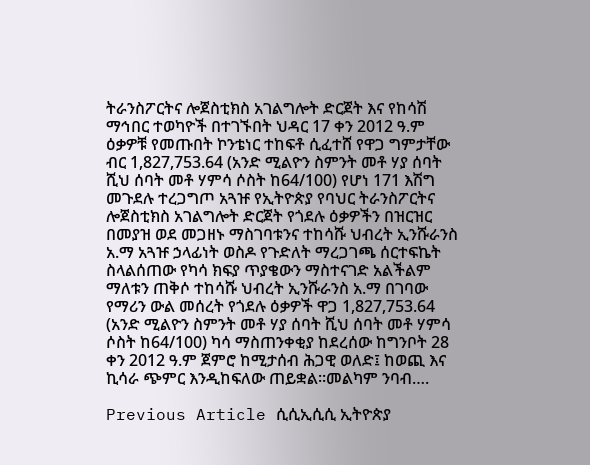ትራንስፖርትና ሎጀስቲክስ አገልግሎት ድርጀት እና የከሳሽ ማኅበር ተወካዮች በተገኙበት ህዳር 17 ቀን 2012 ዓ.ም ዕቃዎቹ የመጡበት ኮንቴነር ተከፍቶ ሲፈተሸ የዋጋ ግምታቸው ብር 1,827,753.64 (አንድ ሚልዮን ስምንት መቶ ሃያ ሰባት ሺህ ሰባት መቶ ሃምሳ ሶስት ከ64/100) የሆነ 171 እሽግ መጉደሉ ተረጋግጦ አጓዡ የኢትዮጵያ የባህር ትራንስፖርትና ሎጀስቲክስ አገልግሎት ድርጀት የጎደሉ ዕቃዎችን በዝርዝር በመያዝ ወደ መጋዘኑ ማስገባቱንና ተከሳሹ ህብረት ኢንሹራንስ አ.ማ አጓዡ ኃላፊነት ወስዶ የጉድለት ማረጋገጫ ሰርተፍኬት ስላልሰጠው የካሳ ክፍያ ጥያቄውን ማስተናገድ አልችልም ማለቱን ጠቅሶ ተከሳሹ ህብረት ኢንሹራንስ አ.ማ በገባው የማሪን ውል መሰረት የጎደሉ ዕቃዎች ዋጋ 1,827,753.64 (አንድ ሚልዮን ስምንት መቶ ሃያ ሰባት ሺህ ሰባት መቶ ሃምሳ ሶስት ከ64/100) ካሳ ማስጠንቀቂያ ከደረሰው ከግንቦት 28 ቀን 2012 ዓ.ም ጀምሮ ከሚታሰብ ሕጋዊ ወለድ፤ ከወጪ እና ኪሳራ ጭምር እንዲከፍለው ጠይቋል፡፡መልካም ንባብ….

Previous Article ሲሲኢሲሲ ኢትዮጵያ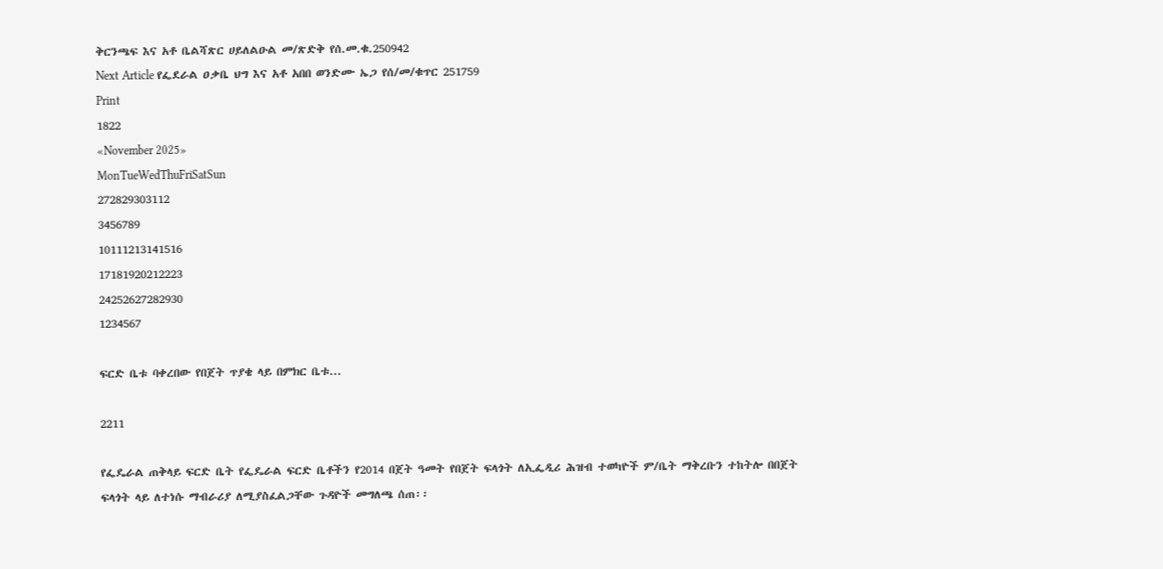ቅርንጫፍ እና አቶ ቤልሻጽር ሀይለልዑል መ/ጽድቅ የሰ.መ.ቁ.250942
Next Article የፌደራል ዐቃቤ ህግ እና አቶ አበበ ወንድሙ ኤጋ የሰ/መ/ቁጥር 251759
Print
1822
«November 2025»
MonTueWedThuFriSatSun
272829303112
3456789
10111213141516
17181920212223
24252627282930
1234567

ፍርድ ቤቱ ባቀረበው የበጀት ጥያቄ ላይ በምክር ቤቱ...

2211

የፌዴራል ጠቅላይ ፍርድ ቤት የፌዴራል ፍርድ ቤቶችን የ2014 በጀት ዓመት የበጀት ፍላጎት ለኢፌዲሪ ሕዝብ ተወካዮች ም/ቤት ማቅረቡን ተከትሎ በበጀት ፍላጎት ላይ ለተነሱ ማብራሪያ ለሚያስፈልጋቸው ጉዳዮች መግለጫ ሰጠ፡፡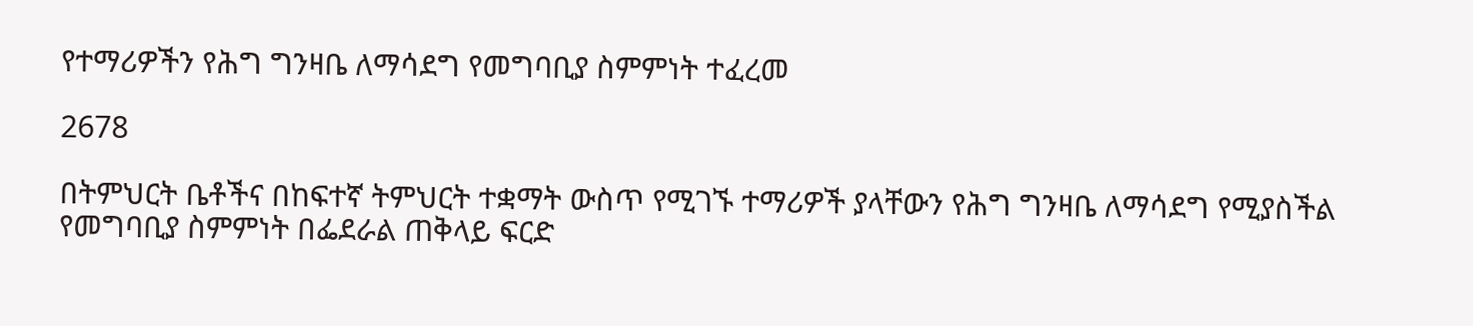የተማሪዎችን የሕግ ግንዛቤ ለማሳደግ የመግባቢያ ስምምነት ተፈረመ

2678

በትምህርት ቤቶችና በከፍተኛ ትምህርት ተቋማት ውስጥ የሚገኙ ተማሪዎች ያላቸውን የሕግ ግንዛቤ ለማሳደግ የሚያስችል የመግባቢያ ስምምነት በፌደራል ጠቅላይ ፍርድ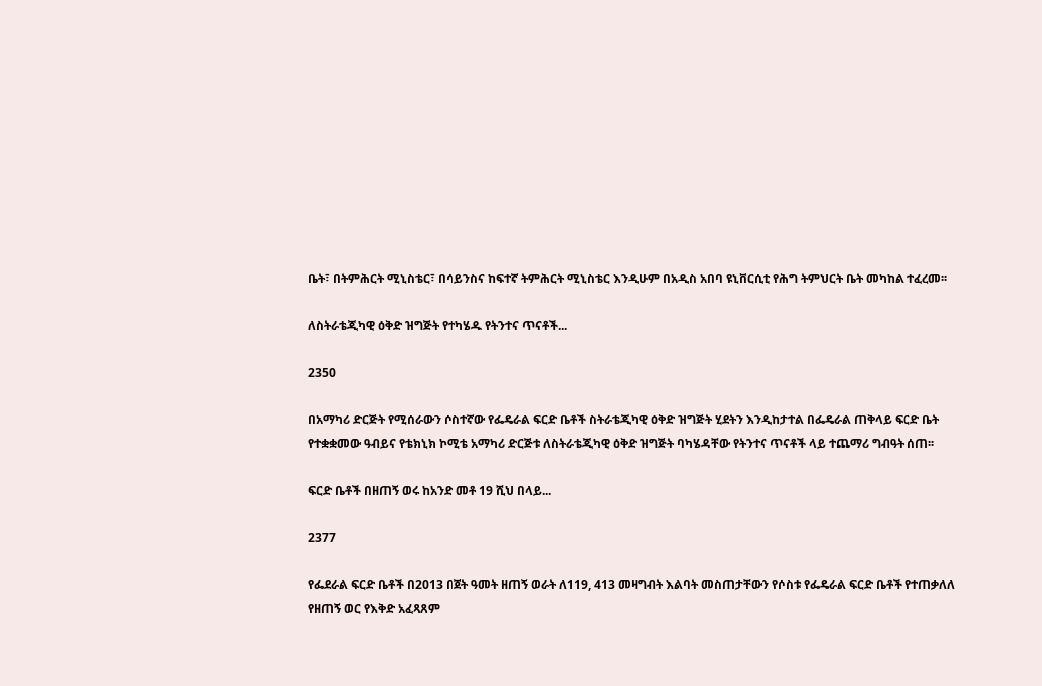ቤት፣ በትምሕርት ሚኒስቴር፣ በሳይንስና ከፍተኛ ትምሕርት ሚኒስቴር እንዲሁም በአዲስ አበባ ዩኒቨርሲቲ የሕግ ትምህርት ቤት መካከል ተፈረመ፡፡

ለስትራቴጂካዊ ዕቅድ ዝግጅት የተካሄዱ የትንተና ጥናቶች...

2350

በአማካሪ ድርጅት የሚሰራውን ሶስተኛው የፌዴራል ፍርድ ቤቶች ስትራቴጂካዊ ዕቅድ ዝግጅት ሂደትን እንዲከታተል በፌዴራል ጠቅላይ ፍርድ ቤት የተቋቋመው ዓብይና የቴክኒክ ኮሚቴ አማካሪ ድርጅቱ ለስትራቴጂካዊ ዕቅድ ዝግጅት ባካሄዳቸው የትንተና ጥናቶች ላይ ተጨማሪ ግብዓት ሰጠ፡፡

ፍርድ ቤቶች በዘጠኝ ወሩ ከአንድ መቶ 19 ሺህ በላይ...

2377

የፌደራል ፍርድ ቤቶች በ2013 በጀት ዓመት ዘጠኝ ወራት ለ119, 413 መዛግብት እልባት መስጠታቸውን የሶስቱ የፌዴራል ፍርድ ቤቶች የተጠቃለለ የዘጠኝ ወር የእቅድ አፈጻጸም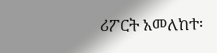ሪፖርት አመለከተ፡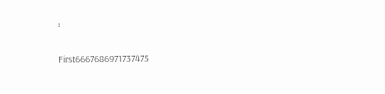፡

First6667686971737475